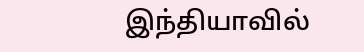இந்தியாவில்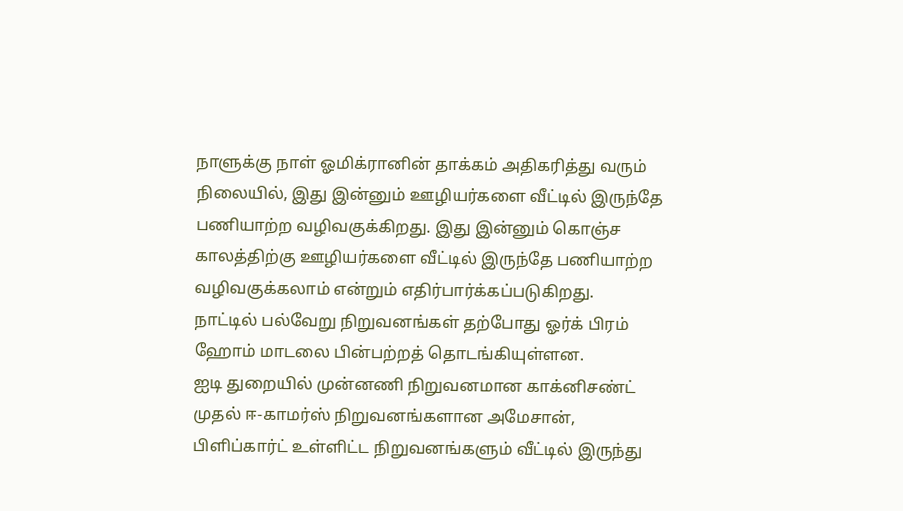நாளுக்கு நாள் ஓமிக்ரானின் தாக்கம் அதிகரித்து வரும் நிலையில், இது இன்னும் ஊழியர்களை வீட்டில் இருந்தே பணியாற்ற வழிவகுக்கிறது. இது இன்னும் கொஞ்ச காலத்திற்கு ஊழியர்களை வீட்டில் இருந்தே பணியாற்ற வழிவகுக்கலாம் என்றும் எதிர்பார்க்கப்படுகிறது.
நாட்டில் பல்வேறு நிறுவனங்கள் தற்போது ஓர்க் பிரம் ஹோம் மாடலை பின்பற்றத் தொடங்கியுள்ளன.
ஐடி துறையில் முன்னணி நிறுவனமான காக்னிசண்ட் முதல் ஈ-காமர்ஸ் நிறுவனங்களான அமேசான், பிளிப்கார்ட் உள்ளிட்ட நிறுவனங்களும் வீட்டில் இருந்து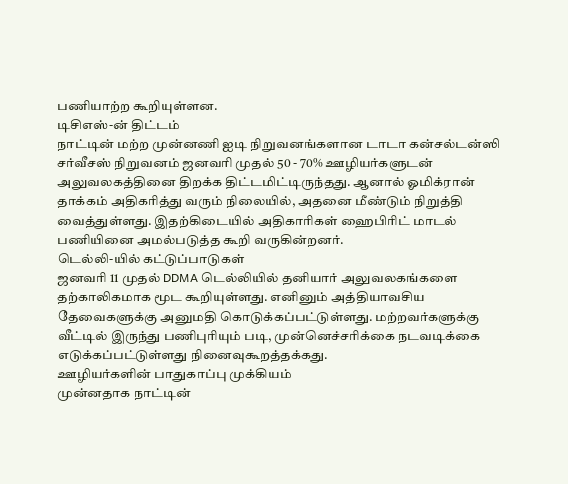பணியாற்ற கூறியுள்ளன.
டிசிஎஸ்-ன் திட்டம்
நாட்டின் மற்ற முன்னணி ஐடி நிறுவனங்களான டாடா கன்சல்டன்ஸி சர்வீசஸ் நிறுவனம் ஜனவரி முதல் 50 - 70% ஊழியர்களுடன் அலுவலகத்தினை திறக்க திட்டமிட்டிருந்தது. ஆனால் ஓமிக்ரான் தாக்கம் அதிகரித்து வரும் நிலையில், அதனை மீண்டும் நிறுத்தி வைத்துள்ளது. இதற்கிடையில் அதிகாரிகள் ஹைபிரிட் மாடல் பணியினை அமல்படுத்த கூறி வருகின்றனர்.
டெல்லி-யில் கட்டுப்பாடுகள்
ஜனவரி 11 முதல் DDMA டெல்லியில் தனியார் அலுவலகங்களை தற்காலிகமாக மூட கூறியுள்ளது. எனினும் அத்தியாவசிய தேவைகளுக்கு அனுமதி கொடுக்கப்பட்டுள்ளது. மற்றவர்களுக்கு வீட்டில் இருந்து பணிபுரியும் படி, முன்னெச்சரிக்கை நடவடிக்கை எடுக்கப்பட்டுள்ளது நினைவுகூறத்தக்கது.
ஊழியர்களின் பாதுகாப்பு முக்கியம்
முன்னதாக நாட்டின்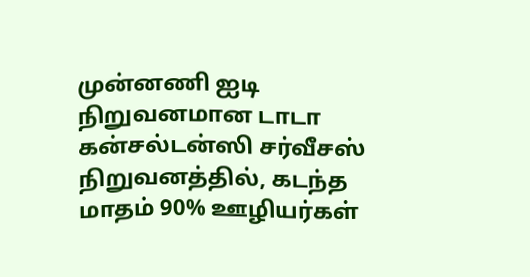முன்னணி ஐடி நிறுவனமான டாடா கன்சல்டன்ஸி சர்வீசஸ் நிறுவனத்தில், கடந்த மாதம் 90% ஊழியர்கள்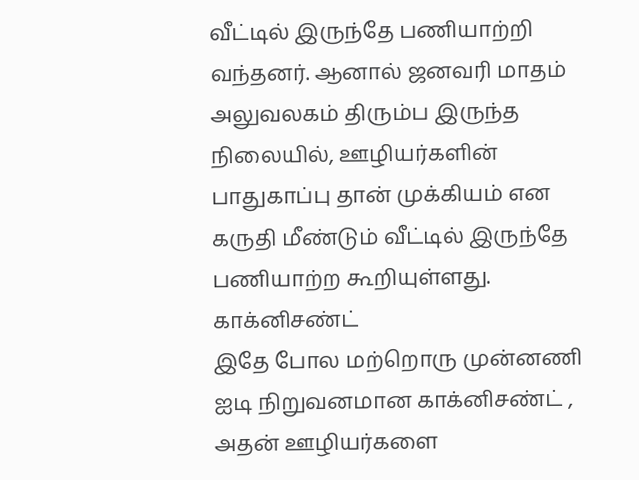வீட்டில் இருந்தே பணியாற்றி வந்தனர். ஆனால் ஜனவரி மாதம் அலுவலகம் திரும்ப இருந்த நிலையில், ஊழியர்களின் பாதுகாப்பு தான் முக்கியம் என கருதி மீண்டும் வீட்டில் இருந்தே பணியாற்ற கூறியுள்ளது.
காக்னிசண்ட்
இதே போல மற்றொரு முன்னணி ஐடி நிறுவனமான காக்னிசண்ட் , அதன் ஊழியர்களை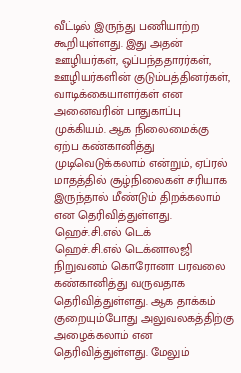வீட்டில் இருந்து பணியாற்ற கூறியுள்ளது. இது அதன் ஊழியர்கள், ஒப்பந்ததாரர்கள், ஊழியர்களின் குடும்பத்தினர்கள், வாடிக்கையாளர்கள் என அனைவரின் பாதுகாப்பு முக்கியம். ஆக நிலைமைக்கு ஏற்ப கண்கானித்து முடிவெடுக்கலாம் என்றும், ஏப்ரல் மாதத்தில் சூழ்நிலைகள் சரியாக இருந்தால் மீண்டும் திறக்கலாம் என தெரிவித்துள்ளது.
ஹெச்.சி.எல் டெக்
ஹெச்.சி.எல் டெக்னாலஜி நிறுவனம் கொரோனா பரவலை கண்கானித்து வருவதாக தெரிவித்துள்ளது. ஆக தாக்கம் குறையும்போது அலுவலகத்திற்கு அழைக்கலாம் என தெரிவித்துள்ளது. மேலும்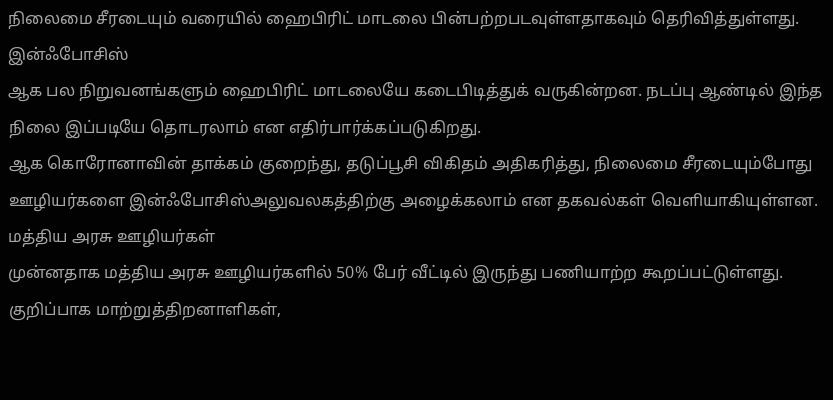நிலைமை சீரடையும் வரையில் ஹைபிரிட் மாடலை பின்பற்றபடவுள்ளதாகவும் தெரிவித்துள்ளது.
இன்ஃபோசிஸ்
ஆக பல நிறுவனங்களும் ஹைபிரிட் மாடலையே கடைபிடித்துக் வருகின்றன. நடப்பு ஆண்டில் இந்த நிலை இப்படியே தொடரலாம் என எதிர்பார்க்கப்படுகிறது.
ஆக கொரோனாவின் தாக்கம் குறைந்து, தடுப்பூசி விகிதம் அதிகரித்து, நிலைமை சீரடையும்போது ஊழியர்களை இன்ஃபோசிஸ்அலுவலகத்திற்கு அழைக்கலாம் என தகவல்கள் வெளியாகியுள்ளன.
மத்திய அரசு ஊழியர்கள்
முன்னதாக மத்திய அரசு ஊழியர்களில் 50% பேர் வீட்டில் இருந்து பணியாற்ற கூறப்பட்டுள்ளது. குறிப்பாக மாற்றுத்திறனாளிகள்,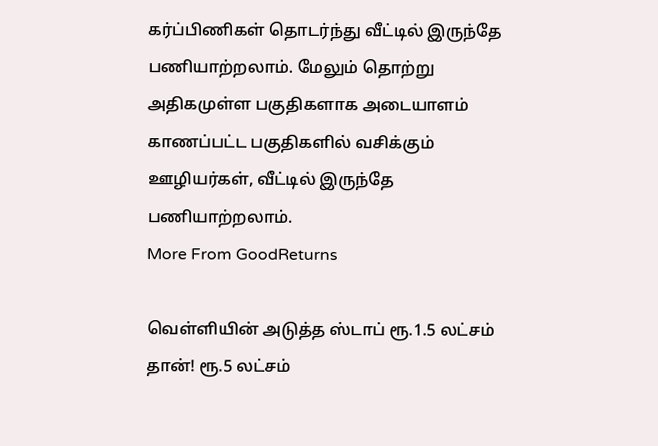கர்ப்பிணிகள் தொடர்ந்து வீட்டில் இருந்தே பணியாற்றலாம். மேலும் தொற்று அதிகமுள்ள பகுதிகளாக அடையாளம் காணப்பட்ட பகுதிகளில் வசிக்கும் ஊழியர்கள், வீட்டில் இருந்தே பணியாற்றலாம்.
More From GoodReturns

வெள்ளியின் அடுத்த ஸ்டாப் ரூ.1.5 லட்சம் தான்! ரூ.5 லட்சம்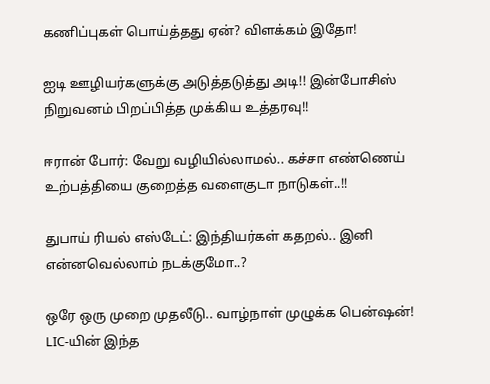கணிப்புகள் பொய்த்தது ஏன்? விளக்கம் இதோ!

ஐடி ஊழியர்களுக்கு அடுத்தடுத்து அடி!! இன்போசிஸ் நிறுவனம் பிறப்பித்த முக்கிய உத்தரவு!!

ஈரான் போர்: வேறு வழியில்லாமல்.. கச்சா எண்ணெய் உற்பத்தியை குறைத்த வளைகுடா நாடுகள்..!!

துபாய் ரியல் எஸ்டேட்: இந்தியர்கள் கதறல்.. இனி என்னவெல்லாம் நடக்குமோ..?

ஒரே ஒரு முறை முதலீடு.. வாழ்நாள் முழுக்க பென்ஷன்! LIC-யின் இந்த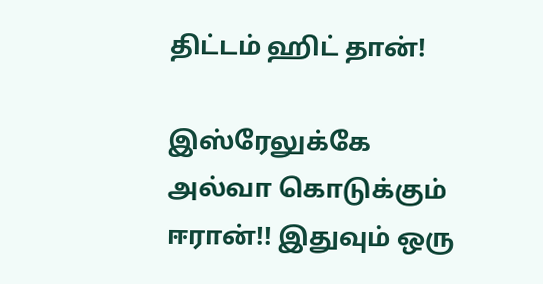திட்டம் ஹிட் தான்!

இஸ்ரேலுக்கே அல்வா கொடுக்கும் ஈரான்!! இதுவும் ஒரு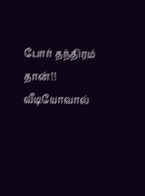போர் தந்திரம் தான்!! வீடியோவால்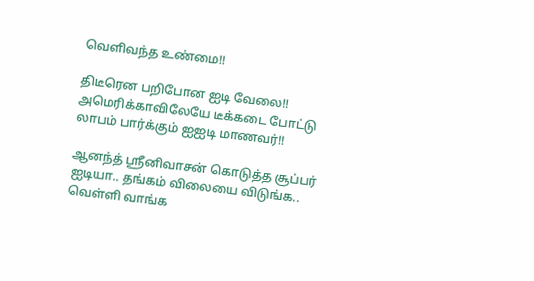வெளிவந்த உண்மை!!

திடீரென பறிபோன ஐடி வேலை!! அமெரிக்காவிலேயே டீக்கடை போட்டு லாபம் பார்க்கும் ஐஐடி மாணவர்!!

ஆனந்த் ஸ்ரீனிவாசன் கொடுத்த சூப்பர் ஐடியா.. தங்கம் விலையை விடுங்க.. வெள்ளி வாங்க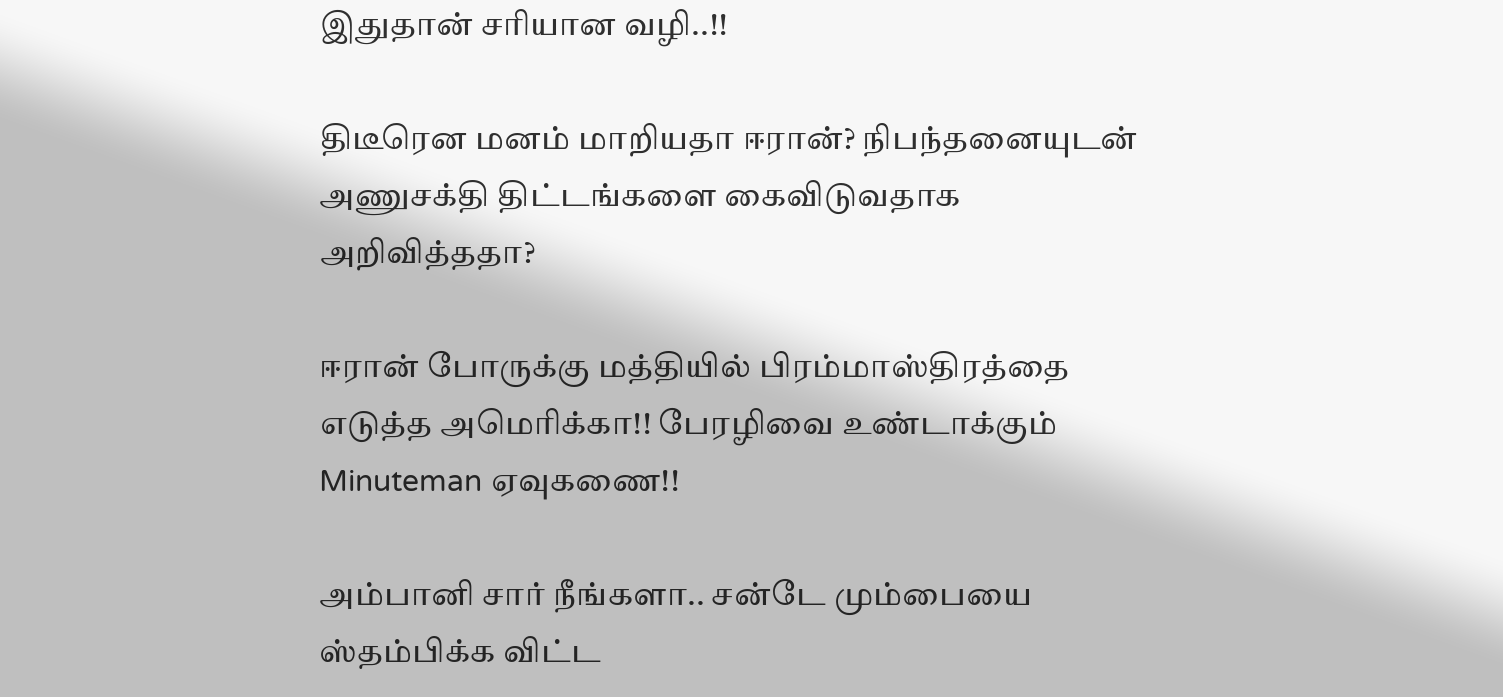இதுதான் சரியான வழி..!!

திடீரென மனம் மாறியதா ஈரான்? நிபந்தனையுடன் அணுசக்தி திட்டங்களை கைவிடுவதாக அறிவித்ததா?

ஈரான் போருக்கு மத்தியில் பிரம்மாஸ்திரத்தை எடுத்த அமெரிக்கா!! பேரழிவை உண்டாக்கும் Minuteman ஏவுகணை!!

அம்பானி சார் நீங்களா.. சன்டே மும்பையை ஸ்தம்பிக்க விட்ட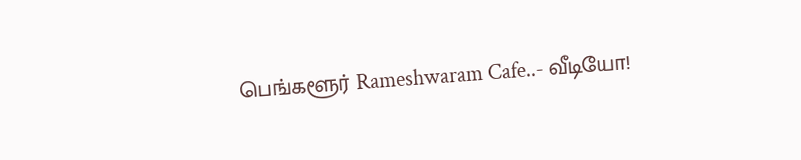பெங்களூர் Rameshwaram Cafe..- வீடியோ!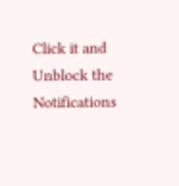Click it and Unblock the Notifications